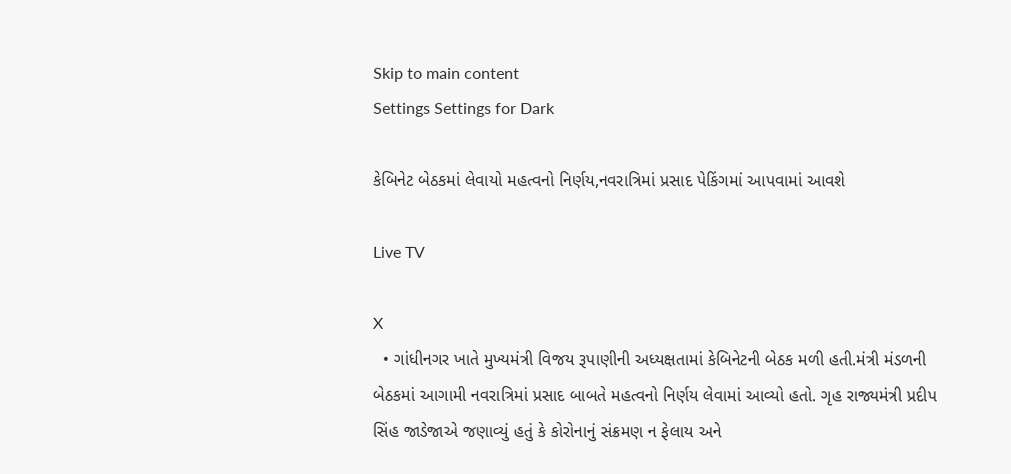Skip to main content
Settings Settings for Dark

કેબિનેટ બેઠકમાં લેવાયો મહત્વનો નિર્ણય,નવરાત્રિમાં પ્રસાદ પેકિંગમાં આપવામાં આવશે

Live TV

X
  • ગાંધીનગર ખાતે મુખ્યમંત્રી વિજય રૂપાણીની અધ્યક્ષતામાં કેબિનેટની બેઠક મળી હતી.મંત્રી મંડળની બેઠકમાં આગામી નવરાત્રિમાં પ્રસાદ બાબતે મહત્વનો નિર્ણય લેવામાં આવ્યો હતો. ગૃહ રાજ્યમંત્રી પ્રદીપ સિંહ જાડેજાએ જણાવ્યું હતું કે કોરોનાનું સંક્રમણ ન ફેલાય અને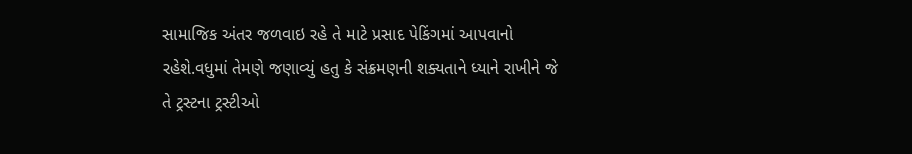સામાજિક અંતર જળવાઇ રહે તે માટે પ્રસાદ પેકિંગમાં આપવાનો રહેશે.વધુમાં તેમણે જણાવ્યું હતુ કે સંક્રમણની શક્યતાને ધ્યાને રાખીને જે તે ટ્રસ્ટના ટ્રસ્ટીઓ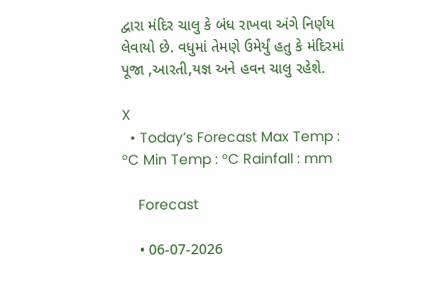દ્વારા મંદિર ચાલુ કે બંધ રાખવા અંગે નિર્ણય લેવાયો છે. વધુમાં તેમણે ઉમેર્યું હતુ કે મંદિરમાં પૂજા ,આરતી,યજ્ઞ અને હવન ચાલુ રહેશે.

X
  • Today’s Forecast Max Temp : °C Min Temp : °C Rainfall : mm

    Forecast

    • 06-07-2026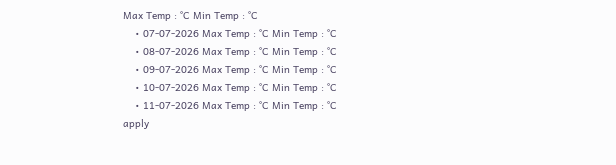Max Temp : °C Min Temp : °C
    • 07-07-2026 Max Temp : °C Min Temp : °C
    • 08-07-2026 Max Temp : °C Min Temp : °C
    • 09-07-2026 Max Temp : °C Min Temp : °C
    • 10-07-2026 Max Temp : °C Min Temp : °C
    • 11-07-2026 Max Temp : °C Min Temp : °C
apply